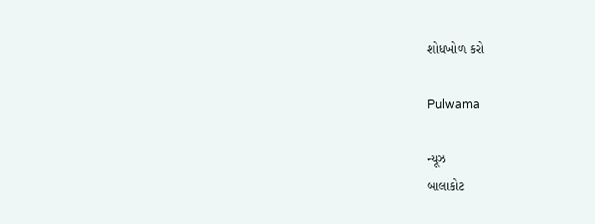શોધખોળ કરો

Pulwama

ન્યૂઝ
બાલાકોટ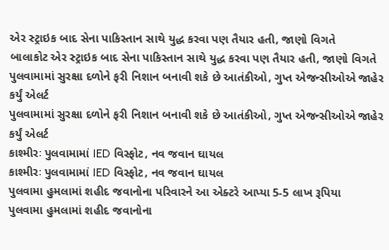એર સ્ટ્રાઇક બાદ સેના પાકિસ્તાન સાથે યુદ્ધ કરવા પણ તૈયાર હતી, જાણો વિગતે
બાલાકોટ એર સ્ટ્રાઇક બાદ સેના પાકિસ્તાન સાથે યુદ્ધ કરવા પણ તૈયાર હતી, જાણો વિગતે
પુલવામામાં સુરક્ષા દળોને ફરી નિશાન બનાવી શકે છે આતંકીઓ, ગુપ્ત એજન્સીઓએ જાહેર કર્યું એલર્ટ
પુલવામામાં સુરક્ષા દળોને ફરી નિશાન બનાવી શકે છે આતંકીઓ, ગુપ્ત એજન્સીઓએ જાહેર કર્યું એલર્ટ
કાશ્મીરઃ પુલવામામાં IED વિસ્ફોટ, નવ જવાન ઘાયલ
કાશ્મીરઃ પુલવામામાં IED વિસ્ફોટ, નવ જવાન ઘાયલ
પુલવામા હુમલામાં શહીદ જવાનોના પરિવારને આ એક્ટરે આપ્યા 5-5 લાખ રૂપિયા
પુલવામા હુમલામાં શહીદ જવાનોના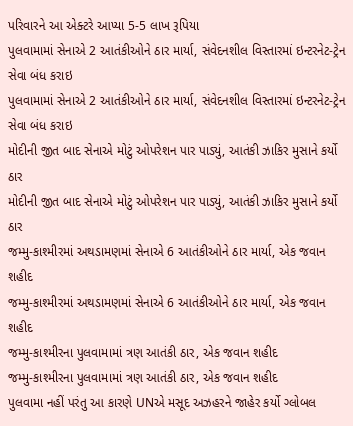પરિવારને આ એક્ટરે આપ્યા 5-5 લાખ રૂપિયા
પુલવામામાં સેનાએ 2 આતંકીઓને ઠાર માર્યા, સંવેદનશીલ વિસ્તારમાં ઇન્ટરનેટ-ટ્રેન સેવા બંધ કરાઇ
પુલવામામાં સેનાએ 2 આતંકીઓને ઠાર માર્યા, સંવેદનશીલ વિસ્તારમાં ઇન્ટરનેટ-ટ્રેન સેવા બંધ કરાઇ
મોદીની જીત બાદ સેનાએ મોટું ઓપરેશન પાર પાડ્યું, આતંકી ઝાકિર મુસાને કર્યો ઠાર
મોદીની જીત બાદ સેનાએ મોટું ઓપરેશન પાર પાડ્યું, આતંકી ઝાકિર મુસાને કર્યો ઠાર
જમ્મુ-કાશ્મીરમાં અથડામણમાં સેનાએ 6 આતંકીઓને ઠાર માર્યા, એક જવાન શહીદ
જમ્મુ-કાશ્મીરમાં અથડામણમાં સેનાએ 6 આતંકીઓને ઠાર માર્યા, એક જવાન શહીદ
જમ્મુ-કાશ્મીરના પુલવામામાં ત્રણ આતંકી ઠાર, એક જવાન શહીદ
જમ્મુ-કાશ્મીરના પુલવામામાં ત્રણ આતંકી ઠાર, એક જવાન શહીદ
પુલવામા નહીં પરંતુ આ કારણે UNએ મસૂદ અઝહરને જાહેર કર્યો ગ્લોબલ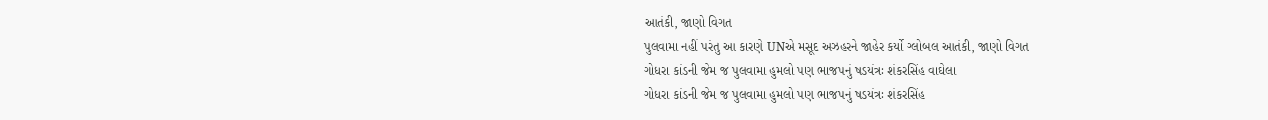આતંકી, જાણો વિગત
પુલવામા નહીં પરંતુ આ કારણે UNએ મસૂદ અઝહરને જાહેર કર્યો ગ્લોબલ આતંકી, જાણો વિગત
ગોધરા કાંડની જેમ જ પુલવામા હુમલો પણ ભાજપનું ષડયંત્રઃ શંકરસિંહ વાઘેલા
ગોધરા કાંડની જેમ જ પુલવામા હુમલો પણ ભાજપનું ષડયંત્રઃ શંકરસિંહ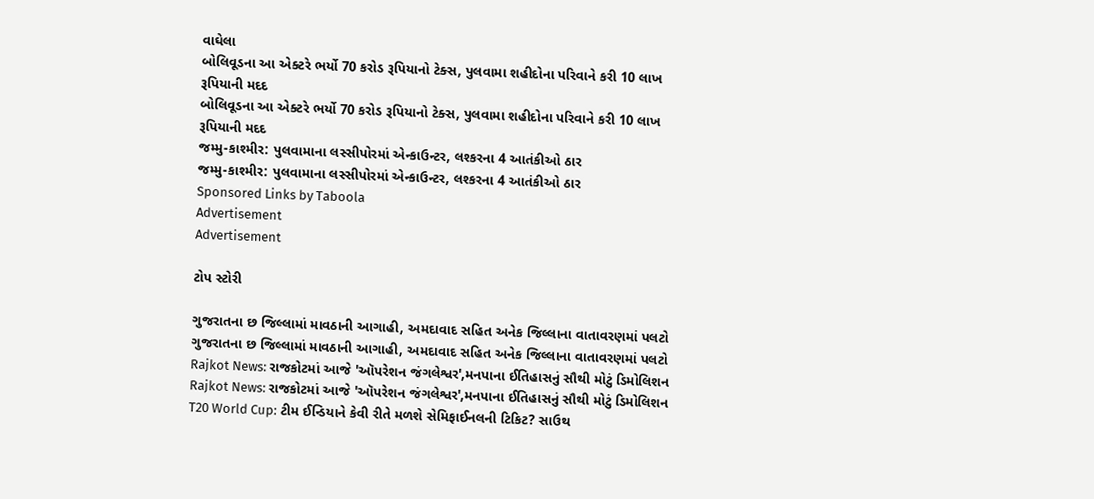વાઘેલા
બોલિવૂડના આ એક્ટરે ભર્યો 70 કરોડ રૂપિયાનો ટેક્સ, પુલવામા શહીદોના પરિવાને કરી 10 લાખ રૂપિયાની મદદ
બોલિવૂડના આ એક્ટરે ભર્યો 70 કરોડ રૂપિયાનો ટેક્સ, પુલવામા શહીદોના પરિવાને કરી 10 લાખ રૂપિયાની મદદ
જમ્મુ-કાશ્મીર: પુલવામાના લસ્સીપોરમાં એન્કાઉન્ટર, લશ્કરના 4 આતંકીઓ ઠાર
જમ્મુ-કાશ્મીર: પુલવામાના લસ્સીપોરમાં એન્કાઉન્ટર, લશ્કરના 4 આતંકીઓ ઠાર
Sponsored Links by Taboola
Advertisement
Advertisement

ટોપ સ્ટોરી

ગુજરાતના છ જિલ્લામાં માવઠાની આગાહી, અમદાવાદ સહિત અનેક જિલ્લાના વાતાવરણમાં પલટો
ગુજરાતના છ જિલ્લામાં માવઠાની આગાહી, અમદાવાદ સહિત અનેક જિલ્લાના વાતાવરણમાં પલટો
Rajkot News: રાજકોટમાં આજે 'ઑપરેશન જંગલેશ્વર',મનપાના ઈતિહાસનું સૌથી મોટું ડિમોલિશન
Rajkot News: રાજકોટમાં આજે 'ઑપરેશન જંગલેશ્વર',મનપાના ઈતિહાસનું સૌથી મોટું ડિમોલિશન
T20 World Cup: ટીમ ઈન્ડિયાને કેવી રીતે મળશે સેમિફાઈનલની ટિકિટ? સાઉથ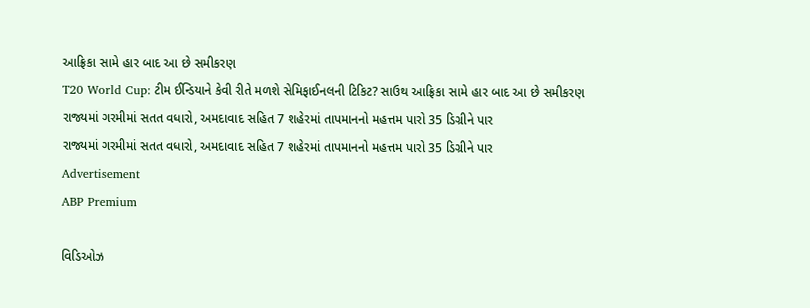આફ્રિકા સામે હાર બાદ આ છે સમીકરણ
T20 World Cup: ટીમ ઈન્ડિયાને કેવી રીતે મળશે સેમિફાઈનલની ટિકિટ? સાઉથ આફ્રિકા સામે હાર બાદ આ છે સમીકરણ
રાજ્યમાં ગરમીમાં સતત વધારો, અમદાવાદ સહિત 7 શહેરમાં તાપમાનનો મહત્તમ પારો 35 ડિગ્રીને પાર
રાજ્યમાં ગરમીમાં સતત વધારો, અમદાવાદ સહિત 7 શહેરમાં તાપમાનનો મહત્તમ પારો 35 ડિગ્રીને પાર
Advertisement
ABP Premium

વિડિઓઝ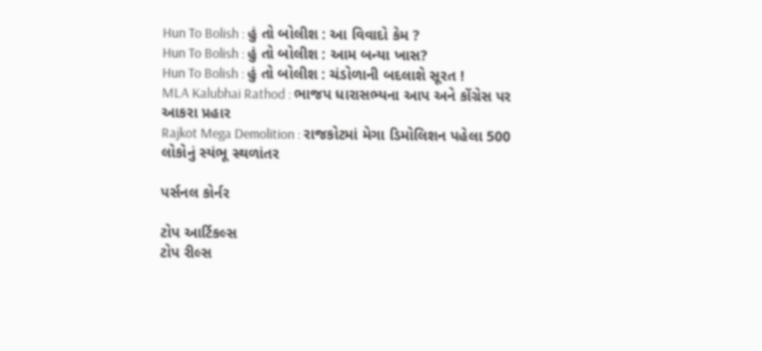Hun To Bolish : હું તો બોલીશ : આ વિવાદો કેમ ?
Hun To Bolish : હું તો બોલીશ : આમ બન્યા ખાસ?
Hun To Bolish : હું તો બોલીશ : ચંડોળાની બદલાશે સૂરત !
MLA Kalubhai Rathod : ભાજપ ધારાસભ્યના આપ અને કોંગ્રેસ પર આકરા પ્રહાર
Rajkot Mega Demolition : રાજકોટમાં મેગા ડિમોલિશન પહેલા 500 લોકોનું સ્યંભૂ સ્થળાંતર

પર્સનલ કોર્નર

ટોપ આર્ટિકલ્સ
ટોપ રીલ્સ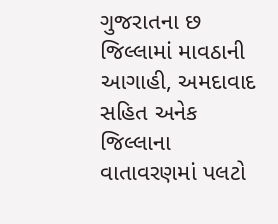ગુજરાતના છ જિલ્લામાં માવઠાની આગાહી, અમદાવાદ સહિત અનેક જિલ્લાના વાતાવરણમાં પલટો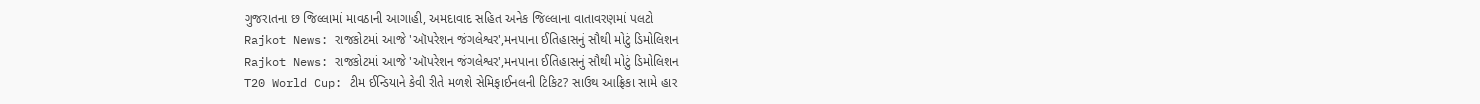ગુજરાતના છ જિલ્લામાં માવઠાની આગાહી, અમદાવાદ સહિત અનેક જિલ્લાના વાતાવરણમાં પલટો
Rajkot News: રાજકોટમાં આજે 'ઑપરેશન જંગલેશ્વર',મનપાના ઈતિહાસનું સૌથી મોટું ડિમોલિશન
Rajkot News: રાજકોટમાં આજે 'ઑપરેશન જંગલેશ્વર',મનપાના ઈતિહાસનું સૌથી મોટું ડિમોલિશન
T20 World Cup: ટીમ ઈન્ડિયાને કેવી રીતે મળશે સેમિફાઈનલની ટિકિટ? સાઉથ આફ્રિકા સામે હાર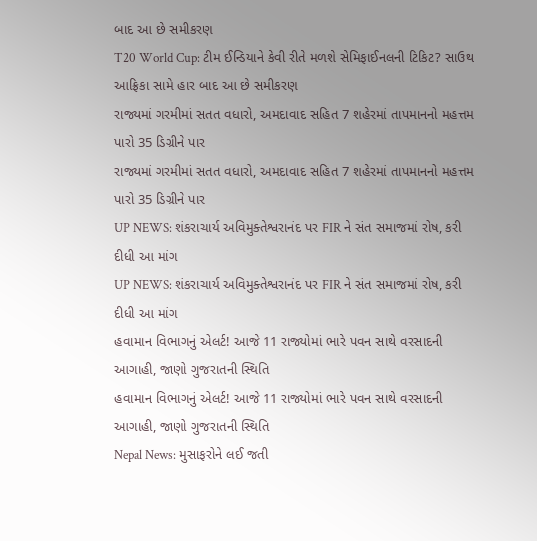બાદ આ છે સમીકરણ
T20 World Cup: ટીમ ઈન્ડિયાને કેવી રીતે મળશે સેમિફાઈનલની ટિકિટ? સાઉથ આફ્રિકા સામે હાર બાદ આ છે સમીકરણ
રાજ્યમાં ગરમીમાં સતત વધારો, અમદાવાદ સહિત 7 શહેરમાં તાપમાનનો મહત્તમ પારો 35 ડિગ્રીને પાર
રાજ્યમાં ગરમીમાં સતત વધારો, અમદાવાદ સહિત 7 શહેરમાં તાપમાનનો મહત્તમ પારો 35 ડિગ્રીને પાર
UP NEWS: શંકરાચાર્ય અવિમુક્તેશ્વરાનંદ પર FIR ને સંત સમાજમાં રોષ, કરી દીધી આ માંગ
UP NEWS: શંકરાચાર્ય અવિમુક્તેશ્વરાનંદ પર FIR ને સંત સમાજમાં રોષ, કરી દીધી આ માંગ
હવામાન વિભાગનું એલર્ટ! આજે 11 રાજ્યોમાં ભારે પવન સાથે વરસાદની આગાહી, જાણો ગુજરાતની સ્થિતિ
હવામાન વિભાગનું એલર્ટ! આજે 11 રાજ્યોમાં ભારે પવન સાથે વરસાદની આગાહી, જાણો ગુજરાતની સ્થિતિ
Nepal News: મુસાફરોને લઈ જતી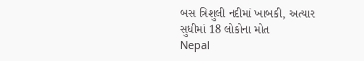બસ ત્રિશુલી નદીમાં ખાબકી, અત્યાર સુધીમાં 18 લોકોના મોત
Nepal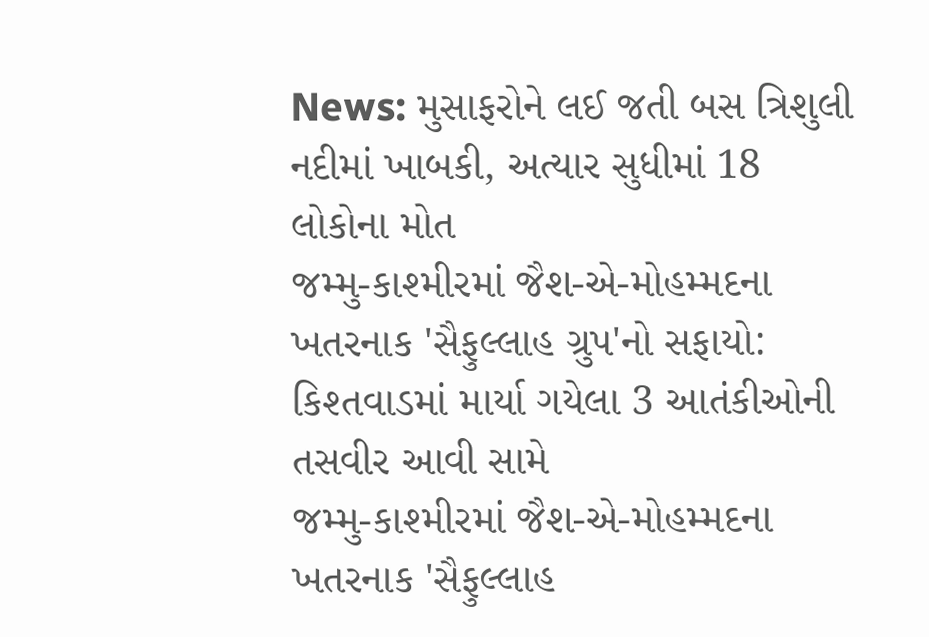News: મુસાફરોને લઈ જતી બસ ત્રિશુલી નદીમાં ખાબકી, અત્યાર સુધીમાં 18 લોકોના મોત
જમ્મુ-કાશ્મીરમાં જૈશ-એ-મોહમ્મદના ખતરનાક 'સૈફુલ્લાહ ગ્રુપ'નો સફાયો: કિશ્તવાડમાં માર્યા ગયેલા 3 આતંકીઓની તસવીર આવી સામે
જમ્મુ-કાશ્મીરમાં જૈશ-એ-મોહમ્મદના ખતરનાક 'સૈફુલ્લાહ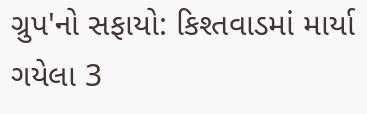ગ્રુપ'નો સફાયો: કિશ્તવાડમાં માર્યા ગયેલા 3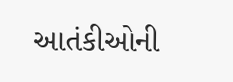આતંકીઓની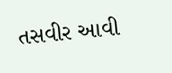તસવીર આવી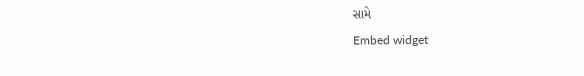સામે
Embed widget